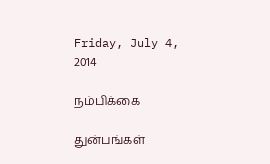Friday, July 4, 2014

நம்பிக்கை

துன்பங்கள்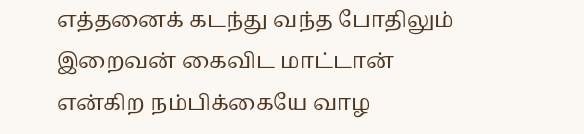எத்தனைக் கடந்து வந்த போதிலும் இறைவன் கைவிட மாட்டான் என்கிற நம்பிக்கையே வாழ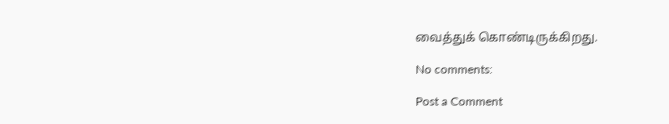வைத்துக் கொண்டிருக்கிறது.

No comments:

Post a Comment